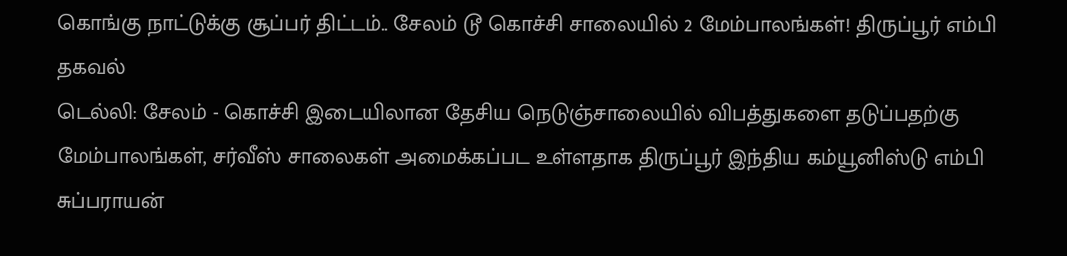கொங்கு நாட்டுக்கு சூப்பர் திட்டம்.. சேலம் டூ கொச்சி சாலையில் 2 மேம்பாலங்கள்! திருப்பூர் எம்பி தகவல்
டெல்லி: சேலம் - கொச்சி இடையிலான தேசிய நெடுஞ்சாலையில் விபத்துகளை தடுப்பதற்கு மேம்பாலங்கள், சர்வீஸ் சாலைகள் அமைக்கப்பட உள்ளதாக திருப்பூர் இந்திய கம்யூனிஸ்டு எம்பி சுப்பராயன்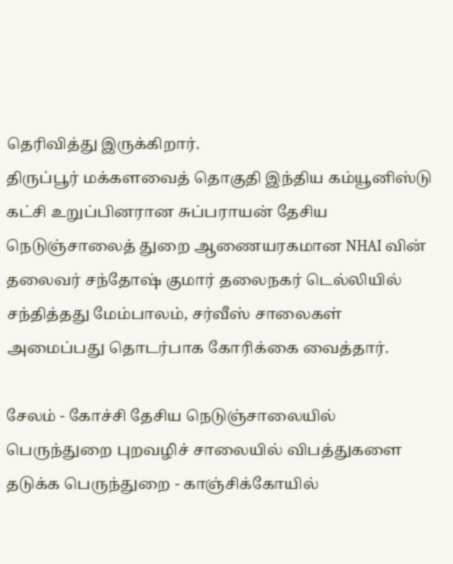தெரிவித்து இருக்கிறார்.
திருப்பூர் மக்களவைத் தொகுதி இந்திய கம்யூனிஸ்டு கட்சி உறுப்பினரான சுப்பராயன் தேசிய நெடுஞ்சாலைத் துறை ஆணையரகமான NHAI வின் தலைவர் சந்தோஷ் குமார் தலைநகர் டெல்லியில் சந்தித்தது மேம்பாலம், சர்வீஸ் சாலைகள் அமைப்பது தொடர்பாக கோரிக்கை வைத்தார்.

சேலம் - கோச்சி தேசிய நெடுஞ்சாலையில் பெருந்துறை புறவழிச் சாலையில் விபத்துகளை தடுக்க பெருந்துறை - காஞ்சிக்கோயில்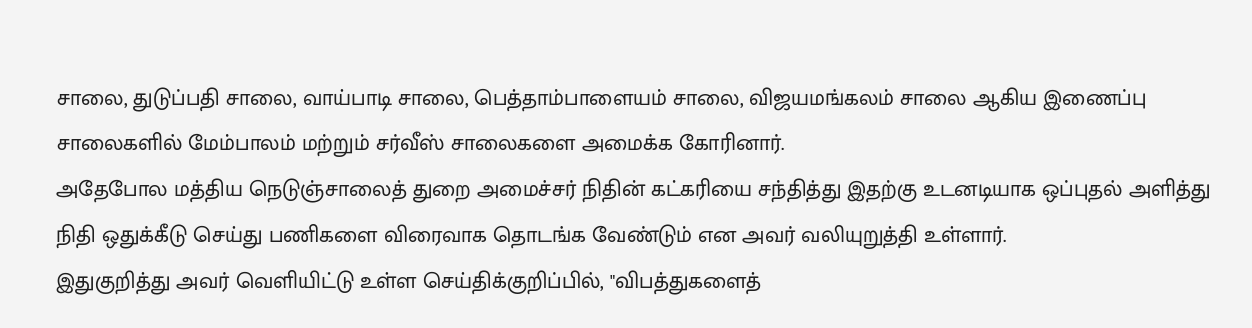சாலை, துடுப்பதி சாலை, வாய்பாடி சாலை, பெத்தாம்பாளையம் சாலை, விஜயமங்கலம் சாலை ஆகிய இணைப்பு சாலைகளில் மேம்பாலம் மற்றும் சர்வீஸ் சாலைகளை அமைக்க கோரினார்.
அதேபோல மத்திய நெடுஞ்சாலைத் துறை அமைச்சர் நிதின் கட்கரியை சந்தித்து இதற்கு உடனடியாக ஒப்புதல் அளித்து நிதி ஒதுக்கீடு செய்து பணிகளை விரைவாக தொடங்க வேண்டும் என அவர் வலியுறுத்தி உள்ளார்.
இதுகுறித்து அவர் வெளியிட்டு உள்ள செய்திக்குறிப்பில், "விபத்துகளைத்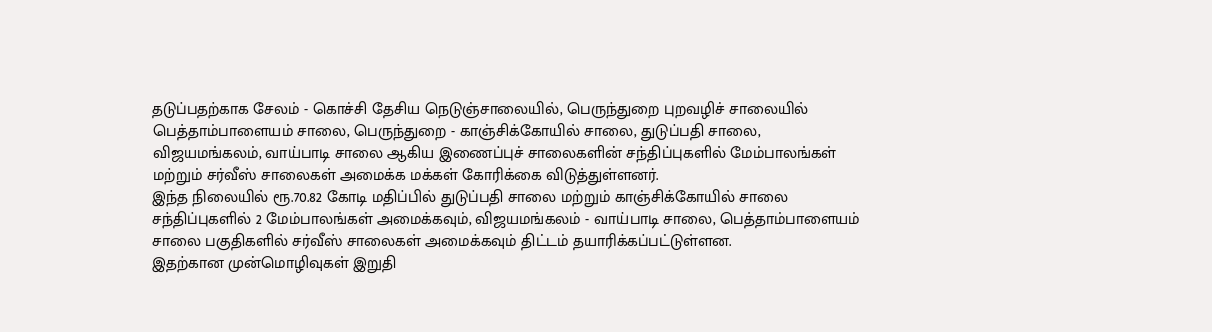தடுப்பதற்காக சேலம் - கொச்சி தேசிய நெடுஞ்சாலையில், பெருந்துறை புறவழிச் சாலையில் பெத்தாம்பாளையம் சாலை, பெருந்துறை - காஞ்சிக்கோயில் சாலை, துடுப்பதி சாலை, விஜயமங்கலம், வாய்பாடி சாலை ஆகிய இணைப்புச் சாலைகளின் சந்திப்புகளில் மேம்பாலங்கள் மற்றும் சர்வீஸ் சாலைகள் அமைக்க மக்கள் கோரிக்கை விடுத்துள்ளனர்.
இந்த நிலையில் ரூ.70.82 கோடி மதிப்பில் துடுப்பதி சாலை மற்றும் காஞ்சிக்கோயில் சாலை சந்திப்புகளில் 2 மேம்பாலங்கள் அமைக்கவும், விஜயமங்கலம் - வாய்பாடி சாலை, பெத்தாம்பாளையம் சாலை பகுதிகளில் சர்வீஸ் சாலைகள் அமைக்கவும் திட்டம் தயாரிக்கப்பட்டுள்ளன.
இதற்கான முன்மொழிவுகள் இறுதி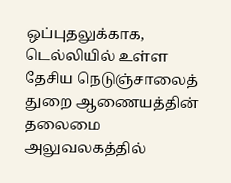ஒப்புதலுக்காக, டெல்லியில் உள்ள தேசிய நெடுஞ்சாலைத் துறை ஆணையத்தின் தலைமை அலுவலகத்தில்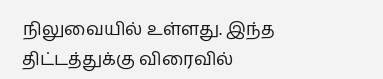நிலுவையில் உள்ளது. இந்த திட்டத்துக்கு விரைவில்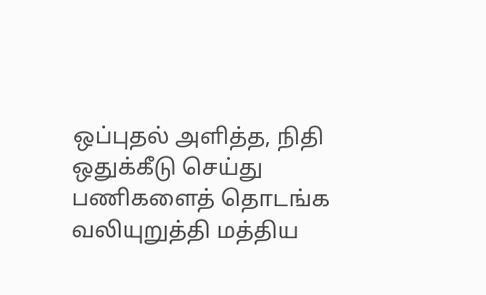ஒப்புதல் அளித்த, நிதி ஒதுக்கீடு செய்து பணிகளைத் தொடங்க வலியுறுத்தி மத்திய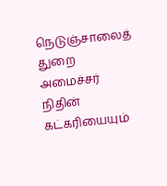நெடுஞ்சாலைத் துறை அமைச்சர் நிதின் கட்கரியையும்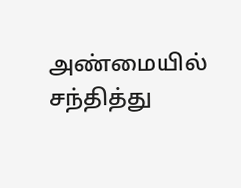அண்மையில் சந்தித்து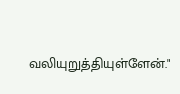வலியுறுத்தியுள்ளேன்."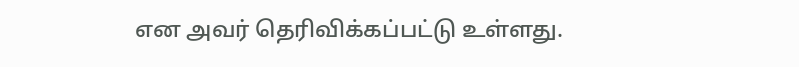என அவர் தெரிவிக்கப்பட்டு உள்ளது.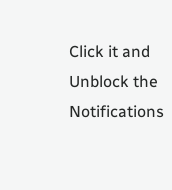Click it and Unblock the Notifications